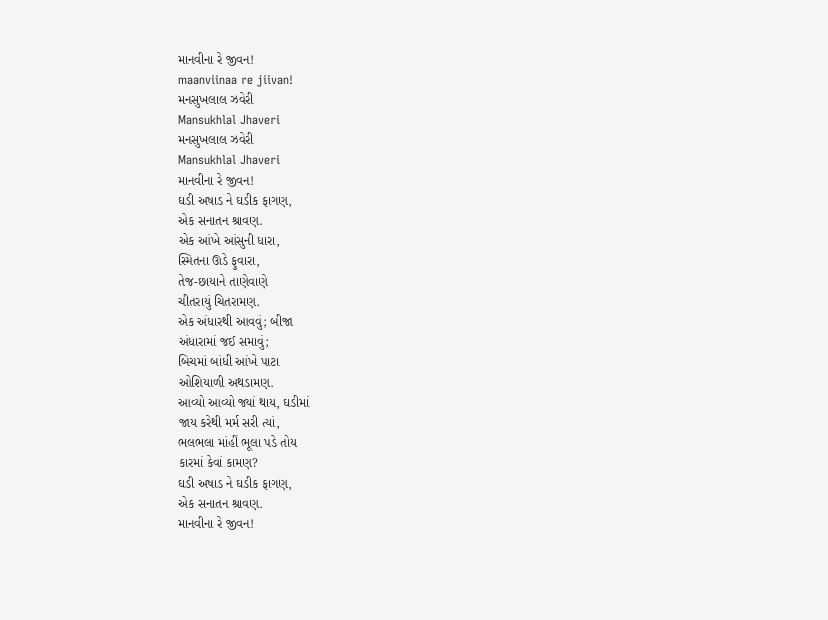માનવીના રે જીવન!
maanviinaa re jiivan!
મનસુખલાલ ઝવેરી
Mansukhlal Jhaveri
મનસુખલાલ ઝવેરી
Mansukhlal Jhaveri
માનવીના રે જીવન!
ઘડી અષાડ ને ઘડીક ફાગણ,
એક સનાતન શ્રાવણ.
એક આંખે આંસુની ધારા,
સ્મિતના ઊડે ફુવારા,
તેજ-છાયાને તાણેવાણે
ચીતરાયું ચિતરામણ.
એક અંધારથી આવવું; બીજા
અંધારામાં જઈ સમાવું;
બિચમાં બાંધી આંખે પાટા
ઓશિયાળી અથડામણ.
આવ્યો આવ્યો જ્યાં થાય, ઘડીમાં
જાય કરેથી મર્મ સરી ત્યાં,
ભલભલા માંહીં ભૂલા પડે તોય
કારમાં કેવાં કામણ?
ઘડી અષાડ ને ઘડીક ફાગણ,
એક સનાતન શ્રાવણ.
માનવીના રે જીવન!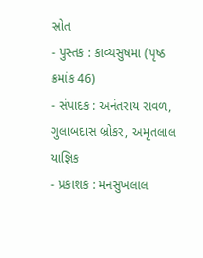સ્રોત
- પુસ્તક : કાવ્યસુષમા (પૃષ્ઠ ક્રમાંક 46)
- સંપાદક : અનંતરાય રાવળ, ગુલાબદાસ બ્રોકર, અમૃતલાલ યાજ્ઞિક
- પ્રકાશક : મનસુખલાલ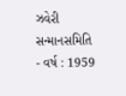ઝવેરી સન્માનસમિતિ
- વર્ષ : 1959